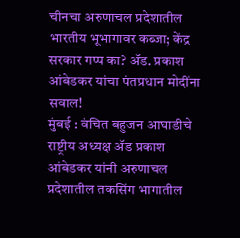चीनचा अरुणाचल प्रदेशातील भारतीय भूभागावर कब्जा; केंद्र सरकार गप्प का? ॲड. प्रकाश आंबेडकर यांचा पंतप्रधान मोदींना सवाल!
मुंबई : वंचित बहुजन आघाडीचे राष्ट्रीय अध्यक्ष ॲड प्रकाश आंबेडकर यांनी अरुणाचल प्रदेशातील तकसिंग भागातील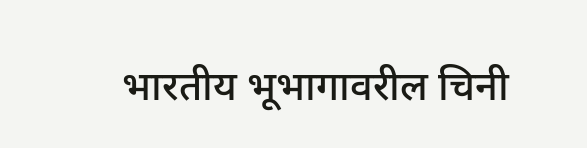भारतीय भूभागावरील चिनी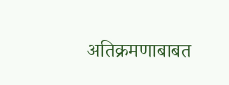अतिक्रमणाबाबत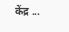केंद्र ...